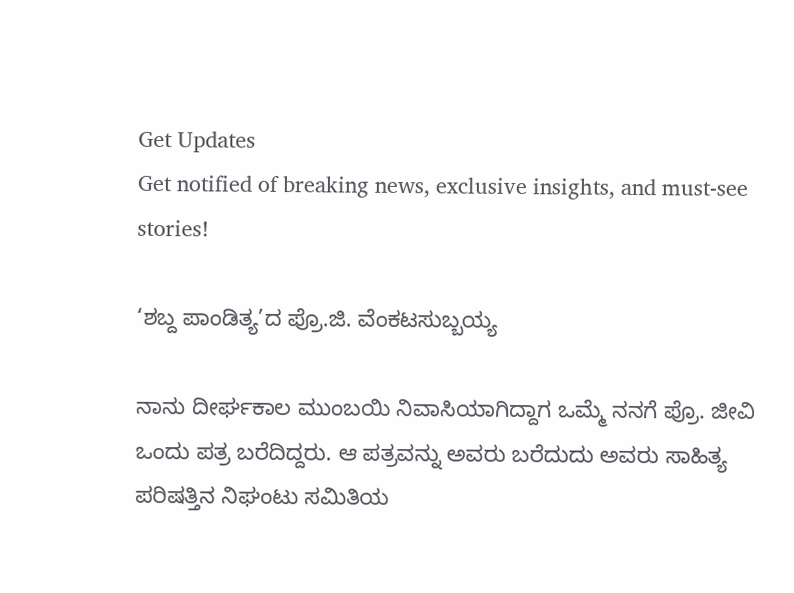Get Updates
Get notified of breaking news, exclusive insights, and must-see stories!

‘ಶಬ್ದ ಪಾಂಡಿತ್ಯ’ದ ಪ್ರೊ.ಜಿ. ವೆಂಕಟಸುಬ್ಬಯ್ಯ

ನಾನು ದೀರ್ಘಕಾಲ ಮುಂಬಯಿ ನಿವಾಸಿಯಾಗಿದ್ದಾಗ ಒಮ್ಮೆ ನನಗೆ ಪ್ರೊ. ಜೀವಿ ಒಂದು ಪತ್ರ ಬರೆದಿದ್ದರು. ಆ ಪತ್ರವನ್ನು ಅವರು ಬರೆದುದು ಅವರು ಸಾಹಿತ್ಯ ಪರಿಷತ್ತಿನ ನಿಘಂಟು ಸಮಿತಿಯ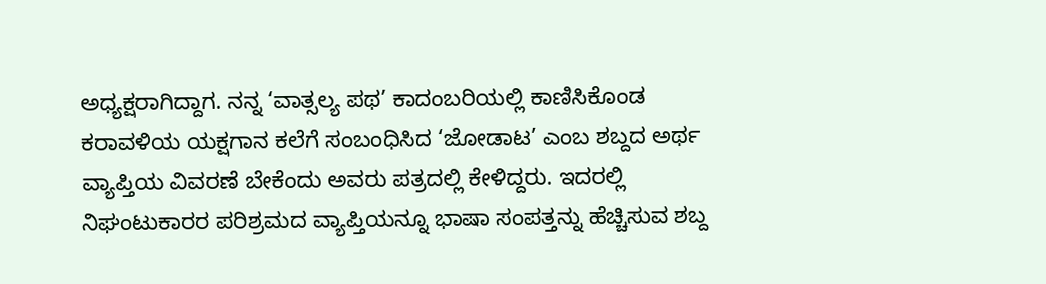ಅಧ್ಯಕ್ಷರಾಗಿದ್ದಾಗ. ನನ್ನ ‘ವಾತ್ಸಲ್ಯ ಪಥ’ ಕಾದಂಬರಿಯಲ್ಲಿ ಕಾಣಿಸಿಕೊಂಡ ಕರಾವಳಿಯ ಯಕ್ಷಗಾನ ಕಲೆಗೆ ಸಂಬಂಧಿಸಿದ ‘ಜೋಡಾಟ’ ಎಂಬ ಶಬ್ದದ ಅರ್ಥ ವ್ಯಾಪ್ತಿಯ ವಿವರಣೆ ಬೇಕೆಂದು ಅವರು ಪತ್ರದಲ್ಲಿ ಕೇಳಿದ್ದರು. ಇದರಲ್ಲಿ ನಿಘಂಟುಕಾರರ ಪರಿಶ್ರಮದ ವ್ಯಾಪ್ತಿಯನ್ನೂ ಭಾಷಾ ಸಂಪತ್ತನ್ನು ಹೆಚ್ಚಿಸುವ ಶಬ್ದ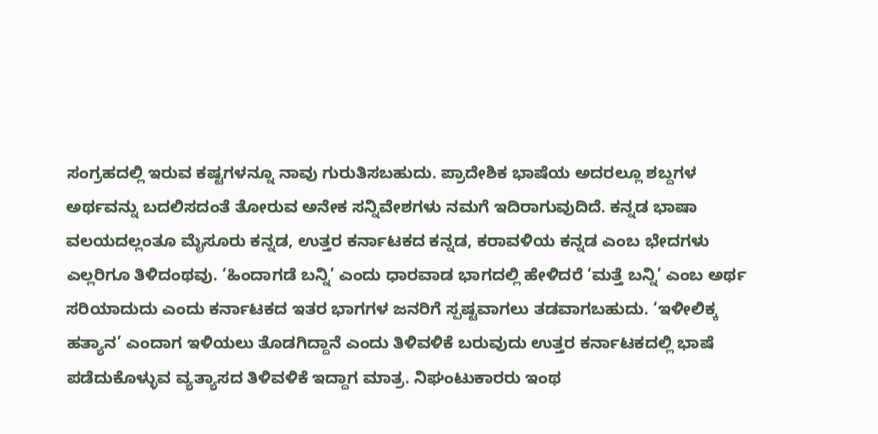ಸಂಗ್ರಹದಲ್ಲಿ ಇರುವ ಕಷ್ಟಗಳನ್ನೂ ನಾವು ಗುರುತಿಸಬಹುದು. ಪ್ರಾದೇಶಿಕ ಭಾಷೆಯ ಅದರಲ್ಲೂ ಶಬ್ದಗಳ ಅರ್ಥವನ್ನು ಬದಲಿಸದಂತೆ ತೋರುವ ಅನೇಕ ಸನ್ನಿವೇಶಗಳು ನಮಗೆ ಇದಿರಾಗುವುದಿದೆ. ಕನ್ನಡ ಭಾಷಾ ವಲಯದಲ್ಲಂತೂ ಮೈಸೂರು ಕನ್ನಡ, ಉತ್ತರ ಕರ್ನಾಟಕದ ಕನ್ನಡ, ಕರಾವಳಿಯ ಕನ್ನಡ ಎಂಬ ಭೇದಗಳು ಎಲ್ಲರಿಗೂ ತಿಳಿದಂಥವು. ‘ಹಿಂದಾಗಡೆ ಬನ್ನಿ’ ಎಂದು ಧಾರವಾಡ ಭಾಗದಲ್ಲಿ ಹೇಳಿದರೆ ‘ಮತ್ತೆ ಬನ್ನಿ’ ಎಂಬ ಅರ್ಥ ಸರಿಯಾದುದು ಎಂದು ಕರ್ನಾಟಕದ ಇತರ ಭಾಗಗಳ ಜನರಿಗೆ ಸ್ಪಷ್ಟವಾಗಲು ತಡವಾಗಬಹುದು. ‘ಇಳೀಲಿಕ್ಕ ಹತ್ಯಾನ’ ಎಂದಾಗ ಇಳಿಯಲು ತೊಡಗಿದ್ದಾನೆ ಎಂದು ತಿಳಿವಳಿಕೆ ಬರುವುದು ಉತ್ತರ ಕರ್ನಾಟಕದಲ್ಲಿ ಭಾಷೆ ಪಡೆದುಕೊಳ್ಳುವ ವ್ಯತ್ಯಾಸದ ತಿಳಿವಳಿಕೆ ಇದ್ದಾಗ ಮಾತ್ರ. ನಿಘಂಟುಕಾರರು ಇಂಥ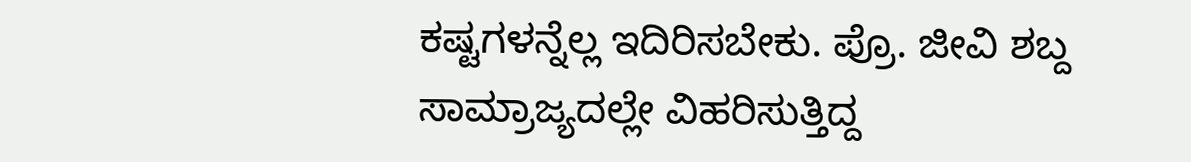ಕಷ್ಟಗಳನ್ನೆಲ್ಲ ಇದಿರಿಸಬೇಕು. ಪ್ರೊ. ಜೀವಿ ಶಬ್ದ ಸಾಮ್ರಾಜ್ಯದಲ್ಲೇ ವಿಹರಿಸುತ್ತಿದ್ದ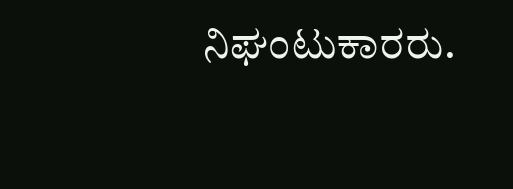ನಿಘಂಟುಕಾರರು.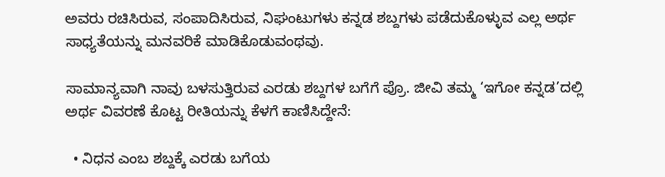ಅವರು ರಚಿಸಿರುವ, ಸಂಪಾದಿಸಿರುವ, ನಿಘಂಟುಗಳು ಕನ್ನಡ ಶಬ್ದಗಳು ಪಡೆದುಕೊಳ್ಳುವ ಎಲ್ಲ ಅರ್ಥ ಸಾಧ್ಯತೆಯನ್ನು ಮನವರಿಕೆ ಮಾಡಿಕೊಡುವಂಥವು.

ಸಾಮಾನ್ಯವಾಗಿ ನಾವು ಬಳಸುತ್ತಿರುವ ಎರಡು ಶಬ್ದಗಳ ಬಗೆಗೆ ಪ್ರೊ. ಜೀವಿ ತಮ್ಮ ‘ಇಗೋ ಕನ್ನಡ’ದಲ್ಲಿ ಅರ್ಥ ವಿವರಣೆ ಕೊಟ್ಟ ರೀತಿಯನ್ನು ಕೆಳಗೆ ಕಾಣಿಸಿದ್ದೇನೆ:

  • ನಿಧನ ಎಂಬ ಶಬ್ದಕ್ಕೆ ಎರಡು ಬಗೆಯ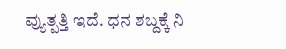ವ್ಯುತ್ಪತ್ತಿ ಇದೆ. ಧನ ಶಬ್ದಕ್ಕೆ ನಿ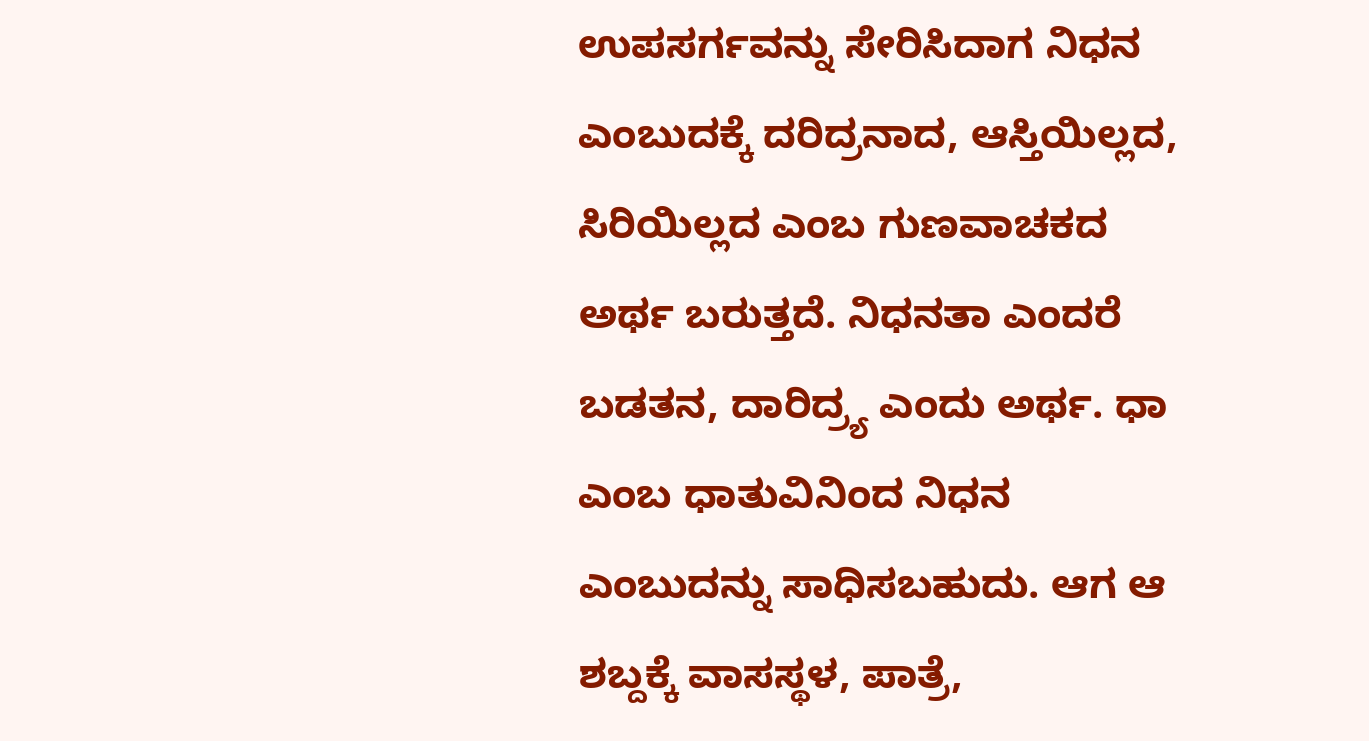ಉಪಸರ್ಗವನ್ನು ಸೇರಿಸಿದಾಗ ನಿಧನ ಎಂಬುದಕ್ಕೆ ದರಿದ್ರನಾದ, ಆಸ್ತಿಯಿಲ್ಲದ, ಸಿರಿಯಿಲ್ಲದ ಎಂಬ ಗುಣವಾಚಕದ ಅರ್ಥ ಬರುತ್ತದೆ. ನಿಧನತಾ ಎಂದರೆ ಬಡತನ, ದಾರಿದ್ರ್ಯ ಎಂದು ಅರ್ಥ. ಧಾ ಎಂಬ ಧಾತುವಿನಿಂದ ನಿಧನ ಎಂಬುದನ್ನು ಸಾಧಿಸಬಹುದು. ಆಗ ಆ ಶಬ್ದಕ್ಕೆ ವಾಸಸ್ಥಳ, ಪಾತ್ರೆ,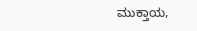ಮುಕ್ತಾಯ,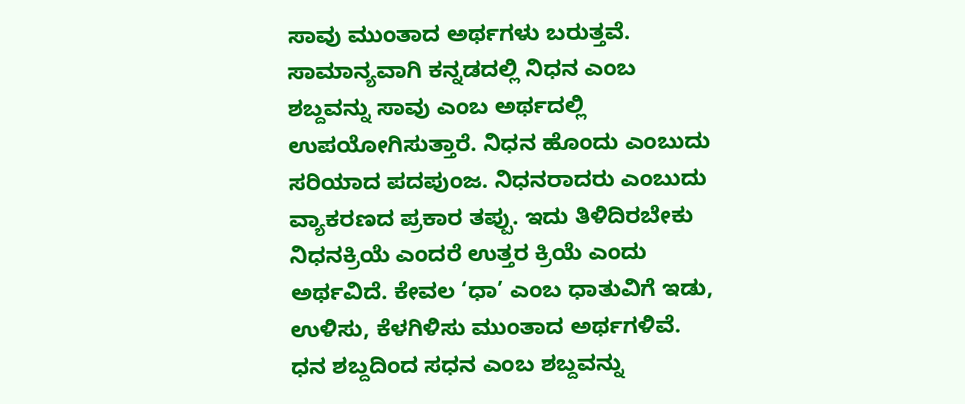ಸಾವು ಮುಂತಾದ ಅರ್ಥಗಳು ಬರುತ್ತವೆ. ಸಾಮಾನ್ಯವಾಗಿ ಕನ್ನಡದಲ್ಲಿ ನಿಧನ ಎಂಬ ಶಬ್ದವನ್ನು ಸಾವು ಎಂಬ ಅರ್ಥದಲ್ಲಿ ಉಪಯೋಗಿಸುತ್ತಾರೆ. ನಿಧನ ಹೊಂದು ಎಂಬುದು ಸರಿಯಾದ ಪದಪುಂಜ. ನಿಧನರಾದರು ಎಂಬುದು ವ್ಯಾಕರಣದ ಪ್ರಕಾರ ತಪ್ಪು. ಇದು ತಿಳಿದಿರಬೇಕು ನಿಧನಕ್ರಿಯೆ ಎಂದರೆ ಉತ್ತರ ಕ್ರಿಯೆ ಎಂದು ಅರ್ಥವಿದೆ. ಕೇವಲ ‘ಧಾ’ ಎಂಬ ಧಾತುವಿಗೆ ಇಡು, ಉಳಿಸು, ಕೆಳಗಿಳಿಸು ಮುಂತಾದ ಅರ್ಥಗಳಿವೆ.
ಧನ ಶಬ್ದದಿಂದ ಸಧನ ಎಂಬ ಶಬ್ದವನ್ನು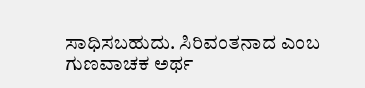ಸಾಧಿಸಬಹುದು. ಸಿರಿವಂತನಾದ ಎಂಬ ಗುಣವಾಚಕ ಅರ್ಥ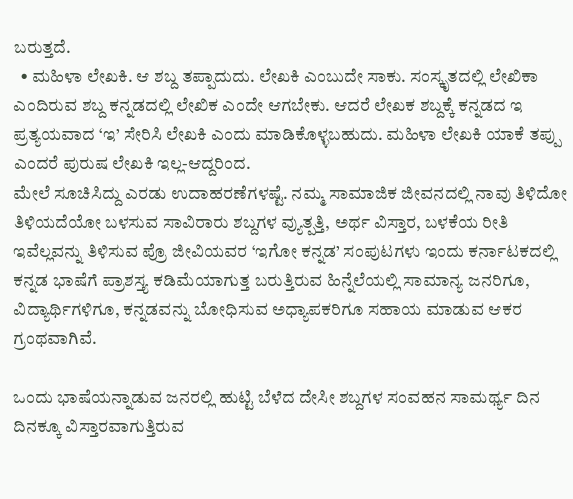ಬರುತ್ತದೆ.
  • ಮಹಿಳಾ ಲೇಖಕಿ. ಆ ಶಬ್ದ ತಪ್ಪಾದುದು. ಲೇಖಕಿ ಎಂಬುದೇ ಸಾಕು. ಸಂಸ್ಕೃತದಲ್ಲಿ ಲೇಖಿಕಾ ಎಂದಿರುವ ಶಬ್ದ ಕನ್ನಡದಲ್ಲಿ ಲೇಖಿಕ ಎಂದೇ ಆಗಬೇಕು. ಆದರೆ ಲೇಖಕ ಶಬ್ದಕ್ಕೆ ಕನ್ನಡದ ಇ ಪ್ರತ್ಯಯವಾದ ‘ಇ’ ಸೇರಿಸಿ ಲೇಖಕಿ ಎಂದು ಮಾಡಿಕೊಳ್ಳಬಹುದು. ಮಹಿಳಾ ಲೇಖಕಿ ಯಾಕೆ ತಪ್ಪು ಎಂದರೆ ಪುರುಷ ಲೇಖಕಿ ಇಲ್ಲ-ಆದ್ದರಿಂದ.
ಮೇಲೆ ಸೂಚಿಸಿದ್ದು ಎರಡು ಉದಾಹರಣೆಗಳಷ್ಟೆ. ನಮ್ಮ ಸಾಮಾಜಿಕ ಜೀವನದಲ್ಲಿ ನಾವು ತಿಳಿದೋ ತಿಳಿಯದೆಯೋ ಬಳಸುವ ಸಾವಿರಾರು ಶಬ್ದಗಳ ವ್ಯುತ್ಪತ್ತಿ, ಅರ್ಥ ವಿಸ್ತಾರ, ಬಳಕೆಯ ರೀತಿ ಇವೆಲ್ಲವನ್ನು ತಿಳಿಸುವ ಪ್ರೊ ಜೀವಿಯವರ ‘ಇಗೋ ಕನ್ನಡ’ ಸಂಪುಟಗಳು ಇಂದು ಕರ್ನಾಟಕದಲ್ಲಿ ಕನ್ನಡ ಭಾಷೆಗೆ ಪ್ರಾಶಸ್ತ್ಯ ಕಡಿಮೆಯಾಗುತ್ತ ಬರುತ್ತಿರುವ ಹಿನ್ನೆಲೆಯಲ್ಲಿ ಸಾಮಾನ್ಯ ಜನರಿಗೂ, ವಿದ್ಯಾರ್ಥಿಗಳಿಗೂ, ಕನ್ನಡವನ್ನು ಬೋಧಿಸುವ ಅಧ್ಯಾಪಕರಿಗೂ ಸಹಾಯ ಮಾಡುವ ಆಕರ ಗ್ರಂಥವಾಗಿವೆ.

ಒಂದು ಭಾಷೆಯನ್ನಾಡುವ ಜನರಲ್ಲಿ ಹುಟ್ಟಿ ಬೆಳೆದ ದೇಸೀ ಶಬ್ದಗಳ ಸಂವಹನ ಸಾಮರ್ಥ್ಯ ದಿನ ದಿನಕ್ಕೂ ವಿಸ್ತಾರವಾಗುತ್ತಿರುವ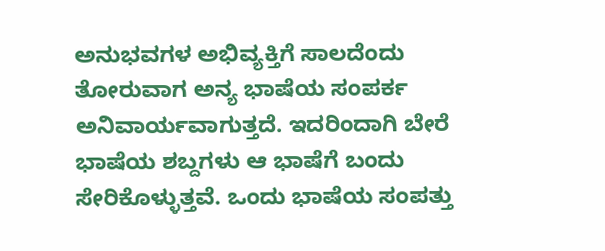ಅನುಭವಗಳ ಅಭಿವ್ಯಕ್ತಿಗೆ ಸಾಲದೆಂದು ತೋರುವಾಗ ಅನ್ಯ ಭಾಷೆಯ ಸಂಪರ್ಕ ಅನಿವಾರ್ಯವಾಗುತ್ತದೆ. ಇದರಿಂದಾಗಿ ಬೇರೆ ಭಾಷೆಯ ಶಬ್ದಗಳು ಆ ಭಾಷೆಗೆ ಬಂದು ಸೇರಿಕೊಳ್ಳುತ್ತವೆ. ಒಂದು ಭಾಷೆಯ ಸಂಪತ್ತು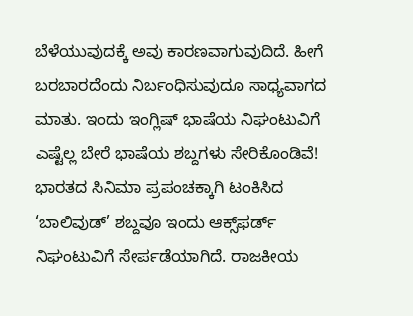ಬೆಳೆಯುವುದಕ್ಕೆ ಅವು ಕಾರಣವಾಗುವುದಿದೆ. ಹೀಗೆ ಬರಬಾರದೆಂದು ನಿರ್ಬಂಧಿಸುವುದೂ ಸಾಧ್ಯವಾಗದ ಮಾತು. ಇಂದು ಇಂಗ್ಲಿಷ್‌ ಭಾಷೆಯ ನಿಘಂಟುವಿಗೆ ಎಷ್ಟೆಲ್ಲ ಬೇರೆ ಭಾಷೆಯ ಶಬ್ದಗಳು ಸೇರಿಕೊಂಡಿವೆ! ಭಾರತದ ಸಿನಿಮಾ ಪ್ರಪಂಚಕ್ಕಾಗಿ ಟಂಕಿಸಿದ ‘ಬಾಲಿವುಡ್‌’ ಶಬ್ದವೂ ಇಂದು ಆಕ್ಸ್‌ಫರ್ಡ್‌ ನಿಘಂಟುವಿಗೆ ಸೇರ್ಪಡೆಯಾಗಿದೆ. ರಾಜಕೀಯ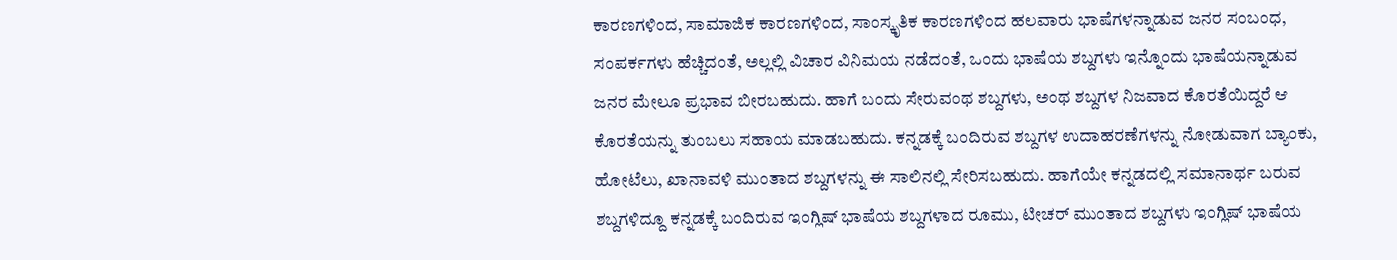ಕಾರಣಗಳಿಂದ, ಸಾಮಾಜಿಕ ಕಾರಣಗಳಿಂದ, ಸಾಂಸ್ಕೃತಿಕ ಕಾರಣಗಳಿಂದ ಹಲವಾರು ಭಾಷೆಗಳನ್ನಾಡುವ ಜನರ ಸಂಬಂಧ, ಸಂಪರ್ಕಗಳು ಹೆಚ್ಚಿದಂತೆ, ಅಲ್ಲಲ್ಲಿ ವಿಚಾರ ವಿನಿಮಯ ನಡೆದಂತೆ, ಒಂದು ಭಾಷೆಯ ಶಬ್ದಗಳು ಇನ್ನೊಂದು ಭಾಷೆಯನ್ನಾಡುವ ಜನರ ಮೇಲೂ ಪ್ರಭಾವ ಬೀರಬಹುದು. ಹಾಗೆ ಬಂದು ಸೇರುವಂಥ ಶಬ್ದಗಳು, ಅಂಥ ಶಬ್ದಗಳ ನಿಜವಾದ ಕೊರತೆಯಿದ್ದರೆ ಆ ಕೊರತೆಯನ್ನು ತುಂಬಲು ಸಹಾಯ ಮಾಡಬಹುದು. ಕನ್ನಡಕ್ಕೆ ಬಂದಿರುವ ಶಬ್ದಗಳ ಉದಾಹರಣೆಗಳನ್ನು ನೋಡುವಾಗ ಬ್ಯಾಂಕು, ಹೋಟೆಲು, ಖಾನಾವಳಿ ಮುಂತಾದ ಶಬ್ದಗಳನ್ನು ಈ ಸಾಲಿನಲ್ಲಿ ಸೇರಿಸಬಹುದು. ಹಾಗೆಯೇ ಕನ್ನಡದಲ್ಲಿ ಸಮಾನಾರ್ಥ ಬರುವ ಶಬ್ದಗಳಿದ್ದೂ ಕನ್ನಡಕ್ಕೆ ಬಂದಿರುವ ಇಂಗ್ಲಿಷ್‌ ಭಾಷೆಯ ಶಬ್ದಗಳಾದ ರೂಮು, ಟೀಚರ್‌ ಮುಂತಾದ ಶಬ್ದಗಳು ಇಂಗ್ಲಿಷ್‌ ಭಾಷೆಯ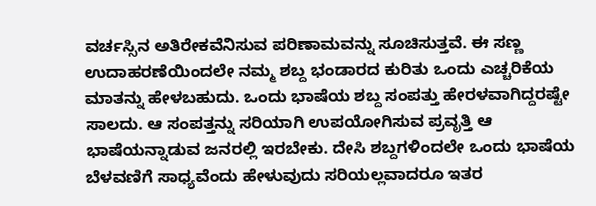ವರ್ಚಸ್ಸಿನ ಅತಿರೇಕವೆನಿಸುವ ಪರಿಣಾಮವನ್ನು ಸೂಚಿಸುತ್ತವೆ. ಈ ಸಣ್ಣ ಉದಾಹರಣೆಯಿಂದಲೇ ನಮ್ಮ ಶಬ್ದ ಭಂಡಾರದ ಕುರಿತು ಒಂದು ಎಚ್ಚರಿಕೆಯ ಮಾತನ್ನು ಹೇಳಬಹುದು. ಒಂದು ಭಾಷೆಯ ಶಬ್ದ ಸಂಪತ್ತು ಹೇರಳವಾಗಿದ್ದರಷ್ಟೇ ಸಾಲದು. ಆ ಸಂಪತ್ತನ್ನು ಸರಿಯಾಗಿ ಉಪಯೋಗಿಸುವ ಪ್ರವೃತ್ತಿ ಆ ಭಾಷೆಯನ್ನಾಡುವ ಜನರಲ್ಲಿ ಇರಬೇಕು. ದೇಸಿ ಶಬ್ದಗಳಿಂದಲೇ ಒಂದು ಭಾಷೆಯ ಬೆಳವಣಿಗೆ ಸಾಧ್ಯವೆಂದು ಹೇಳುವುದು ಸರಿಯಲ್ಲವಾದರೂ ಇತರ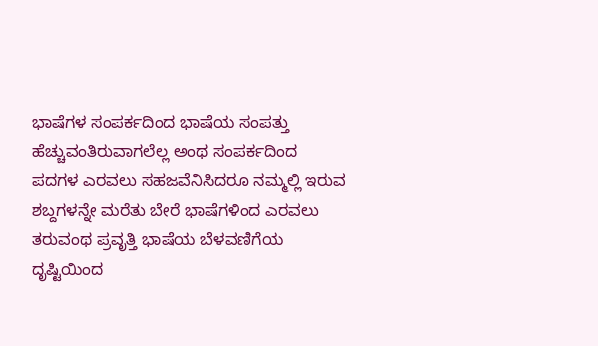ಭಾಷೆಗಳ ಸಂಪರ್ಕದಿಂದ ಭಾಷೆಯ ಸಂಪತ್ತು ಹೆಚ್ಚುವಂತಿರುವಾಗಲೆಲ್ಲ ಅಂಥ ಸಂಪರ್ಕದಿಂದ ಪದಗಳ ಎರವಲು ಸಹಜವೆನಿಸಿದರೂ ನಮ್ಮಲ್ಲಿ ಇರುವ ಶಬ್ದಗಳನ್ನೇ ಮರೆತು ಬೇರೆ ಭಾಷೆಗಳಿಂದ ಎರವಲು ತರುವಂಥ ಪ್ರವೃತ್ತಿ ಭಾಷೆಯ ಬೆಳವಣಿಗೆಯ ದೃಷ್ಟಿಯಿಂದ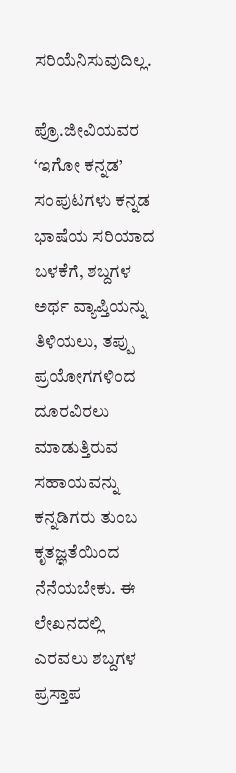ಸರಿಯೆನಿಸುವುದಿಲ್ಲ.

ಪ್ರೊ.ಜೀವಿಯವರ ‘ಇಗೋ ಕನ್ನಡ’ ಸಂಪುಟಗಳು ಕನ್ನಡ ಭಾಷೆಯ ಸರಿಯಾದ ಬಳಕೆಗೆ, ಶಬ್ದಗಳ ಅರ್ಥ ವ್ಯಾಪ್ತಿಯನ್ನು ತಿಳಿಯಲು, ತಪ್ಪು ಪ್ರಯೋಗಗಳಿಂದ ದೂರವಿರಲು ಮಾಡುತ್ತಿರುವ ಸಹಾಯವನ್ನು ಕನ್ನಡಿಗರು ತುಂಬ ಕೃತಜ್ಞತೆಯಿಂದ ನೆನೆಯಬೇಕು. ಈ ಲೇಖನದಲ್ಲಿ ಎರವಲು ಶಬ್ದಗಳ ಪ್ರಸ್ತಾಪ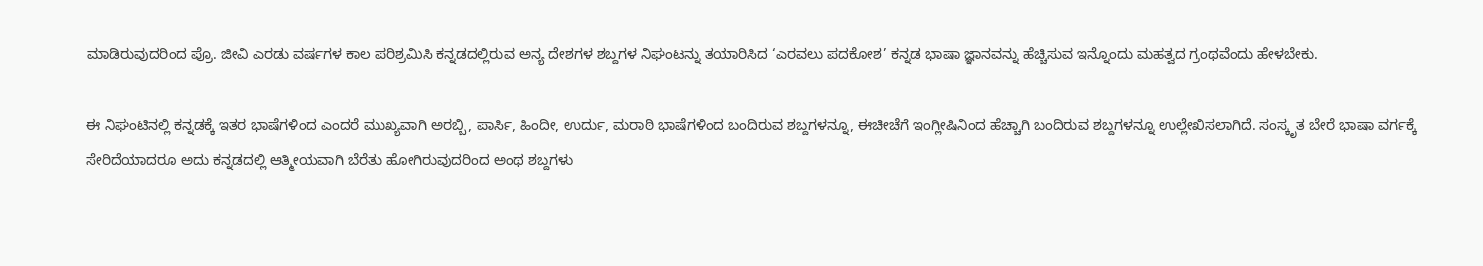ಮಾಡಿರುವುದರಿಂದ ಪ್ರೊ. ಜೀವಿ ಎರಡು ವರ್ಷಗಳ ಕಾಲ ಪರಿಶ್ರಮಿಸಿ ಕನ್ನಡದಲ್ಲಿರುವ ಅನ್ಯ ದೇಶಗಳ ಶಬ್ದಗಳ ನಿಘಂಟನ್ನು ತಯಾರಿಸಿದ ‘ಎರವಲು ಪದಕೋಶ’ ಕನ್ನಡ ಭಾಷಾ ಜ್ಞಾನವನ್ನು ಹೆಚ್ಚಿಸುವ ಇನ್ನೊಂದು ಮಹತ್ವದ ಗ್ರಂಥವೆಂದು ಹೇಳಬೇಕು.

ಈ ನಿಘಂಟಿನಲ್ಲಿ ಕನ್ನಡಕ್ಕೆ ಇತರ ಭಾಷೆಗಳಿಂದ ಎಂದರೆ ಮುಖ್ಯವಾಗಿ ಅರಬ್ಬಿ, ಪಾರ್ಸಿ, ಹಿಂದೀ, ಉರ್ದು, ಮರಾಠಿ ಭಾಷೆಗಳಿಂದ ಬಂದಿರುವ ಶಬ್ದಗಳನ್ನೂ, ಈಚೀಚೆಗೆ ಇಂಗ್ಲೀಷಿನಿಂದ ಹೆಚ್ಚಾಗಿ ಬಂದಿರುವ ಶಬ್ದಗಳನ್ನೂ ಉಲ್ಲೇಖಿಸಲಾಗಿದೆ. ಸಂಸ್ಕೃತ ಬೇರೆ ಭಾಷಾ ವರ್ಗಕ್ಕೆ ಸೇರಿದೆಯಾದರೂ ಅದು ಕನ್ನಡದಲ್ಲಿ ಆತ್ಮೀಯವಾಗಿ ಬೆರೆತು ಹೋಗಿರುವುದರಿಂದ ಅಂಥ ಶಬ್ದಗಳು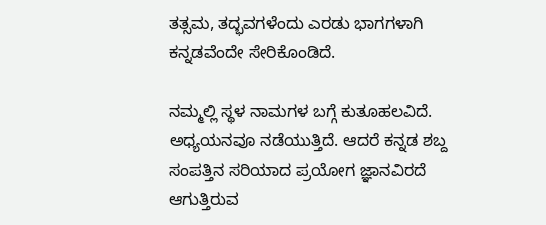ತತ್ಸಮ, ತದ್ಭವಗಳೆಂದು ಎರಡು ಭಾಗಗಳಾಗಿ ಕನ್ನಡವೆಂದೇ ಸೇರಿಕೊಂಡಿದೆ.

ನಮ್ಮಲ್ಲಿ ಸ್ಥಳ ನಾಮಗಳ ಬಗ್ಗೆ ಕುತೂಹಲವಿದೆ. ಅಧ್ಯಯನವೂ ನಡೆಯುತ್ತಿದೆ. ಆದರೆ ಕನ್ನಡ ಶಬ್ದ ಸಂಪತ್ತಿನ ಸರಿಯಾದ ಪ್ರಯೋಗ ಜ್ಞಾನವಿರದೆ ಆಗುತ್ತಿರುವ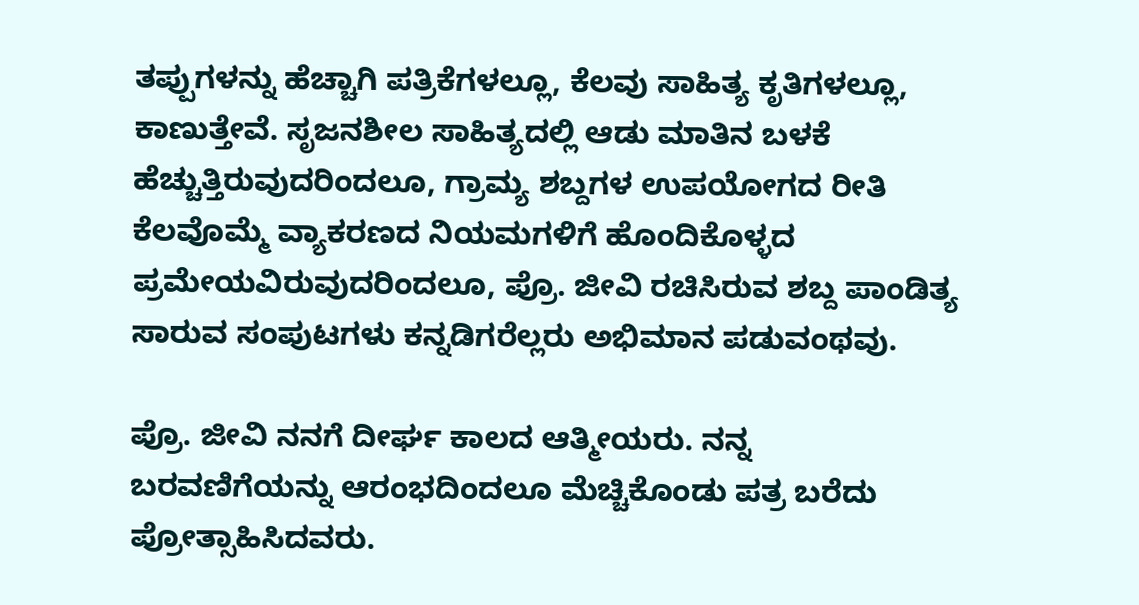ತಪ್ಪುಗಳನ್ನು ಹೆಚ್ಚಾಗಿ ಪತ್ರಿಕೆಗಳಲ್ಲೂ, ಕೆಲವು ಸಾಹಿತ್ಯ ಕೃತಿಗಳಲ್ಲೂ, ಕಾಣುತ್ತೇವೆ. ಸೃಜನಶೀಲ ಸಾಹಿತ್ಯದಲ್ಲಿ ಆಡು ಮಾತಿನ ಬಳಕೆ ಹೆಚ್ಚುತ್ತಿರುವುದರಿಂದಲೂ, ಗ್ರಾಮ್ಯ ಶಬ್ದಗಳ ಉಪಯೋಗದ ರೀತಿ ಕೆಲವೊಮ್ಮೆ ವ್ಯಾಕರಣದ ನಿಯಮಗಳಿಗೆ ಹೊಂದಿಕೊಳ್ಳದ ಪ್ರಮೇಯವಿರುವುದರಿಂದಲೂ, ಪ್ರೊ. ಜೀವಿ ರಚಿಸಿರುವ ಶಬ್ದ ಪಾಂಡಿತ್ಯ ಸಾರುವ ಸಂಪುಟಗಳು ಕನ್ನಡಿಗರೆಲ್ಲರು ಅಭಿಮಾನ ಪಡುವಂಥವು.

ಪ್ರೊ. ಜೀವಿ ನನಗೆ ದೀರ್ಘ ಕಾಲದ ಆತ್ಮೀಯರು. ನನ್ನ ಬರವಣಿಗೆಯನ್ನು ಆರಂಭದಿಂದಲೂ ಮೆಚ್ಚಿಕೊಂಡು ಪತ್ರ ಬರೆದು ಪ್ರೋತ್ಸಾಹಿಸಿದವರು.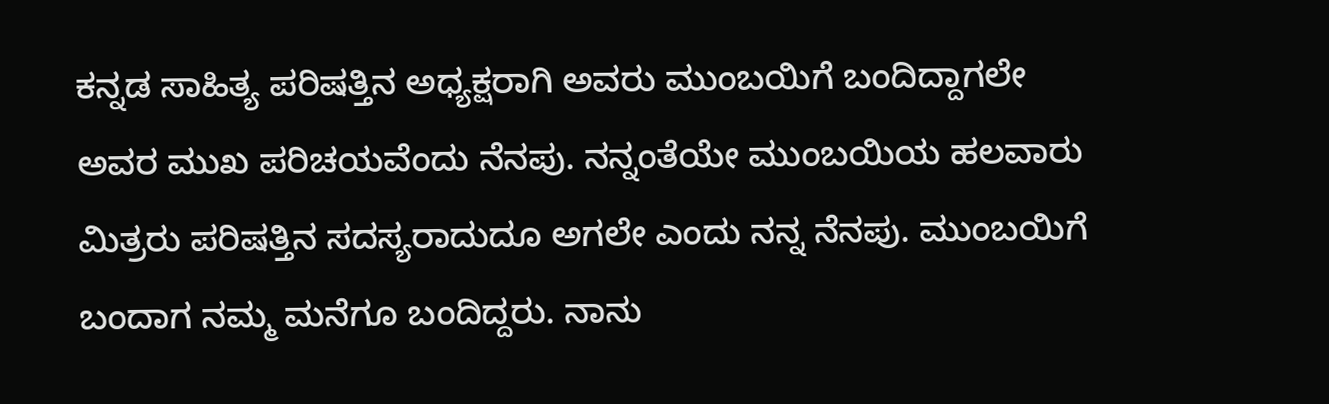ಕನ್ನಡ ಸಾಹಿತ್ಯ ಪರಿಷತ್ತಿನ ಅಧ್ಯಕ್ಷರಾಗಿ ಅವರು ಮುಂಬಯಿಗೆ ಬಂದಿದ್ದಾಗಲೇ ಅವರ ಮುಖ ಪರಿಚಯವೆಂದು ನೆನಪು. ನನ್ನಂತೆಯೇ ಮುಂಬಯಿಯ ಹಲವಾರು ಮಿತ್ರರು ಪರಿಷತ್ತಿನ ಸದಸ್ಯರಾದುದೂ ಅಗಲೇ ಎಂದು ನನ್ನ ನೆನಪು. ಮುಂಬಯಿಗೆ ಬಂದಾಗ ನಮ್ಮ ಮನೆಗೂ ಬಂದಿದ್ದರು. ನಾನು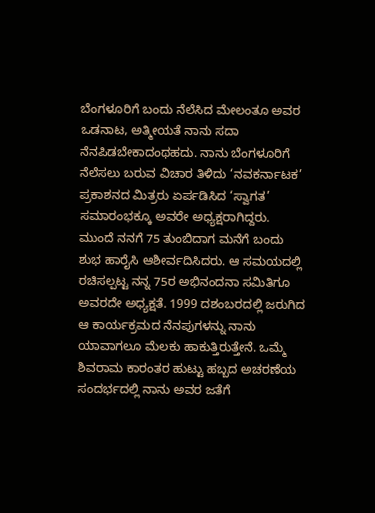ಬೆಂಗಳೂರಿಗೆ ಬಂದು ನೆಲೆಸಿದ ಮೇಲಂತೂ ಅವರ ಒಡನಾಟ, ಅತ್ಮೀಯತೆ ನಾನು ಸದಾ ನೆನಪಿಡಬೇಕಾದಂಥಹದು. ನಾನು ಬೆಂಗಳೂರಿಗೆ ನೆಲೆಸಲು ಬರುವ ವಿಚಾರ ತಿಳಿದು ‘ನವಕರ್ನಾಟಕ’ ಪ್ರಕಾಶನದ ಮಿತ್ರರು ಏರ್ಪಡಿಸಿದ ‘ಸ್ವಾಗತ’ ಸಮಾರಂಭಕ್ಕೂ ಅವರೇ ಅಧ್ಯಕ್ಷರಾಗಿದ್ದರು. ಮುಂದೆ ನನಗೆ 75 ತುಂಬಿದಾಗ ಮನೆಗೆ ಬಂದು ಶುಭ ಹಾರೈಸಿ ಆಶೀರ್ವದಿಸಿದರು. ಆ ಸಮಯದಲ್ಲಿ ರಚಿಸಲ್ಪಟ್ಟ ನನ್ನ 75ರ ಅಭಿನಂದನಾ ಸಮಿತಿಗೂ ಅವರದೇ ಅಧ್ಯಕ್ಷತೆ. 1999 ದಶಂಬರದಲ್ಲಿ ಜರುಗಿದ ಆ ಕಾರ್ಯಕ್ರಮದ ನೆನಪುಗಳನ್ನು ನಾನು ಯಾವಾಗಲೂ ಮೆಲಕು ಹಾಕುತ್ತಿರುತ್ತೇನೆ. ಒಮ್ಮೆ ಶಿವರಾಮ ಕಾರಂತರ ಹುಟ್ಟು ಹಬ್ಬದ ಅಚರಣೆಯ ಸಂದರ್ಭದಲ್ಲಿ ನಾನು ಅವರ ಜತೆಗೆ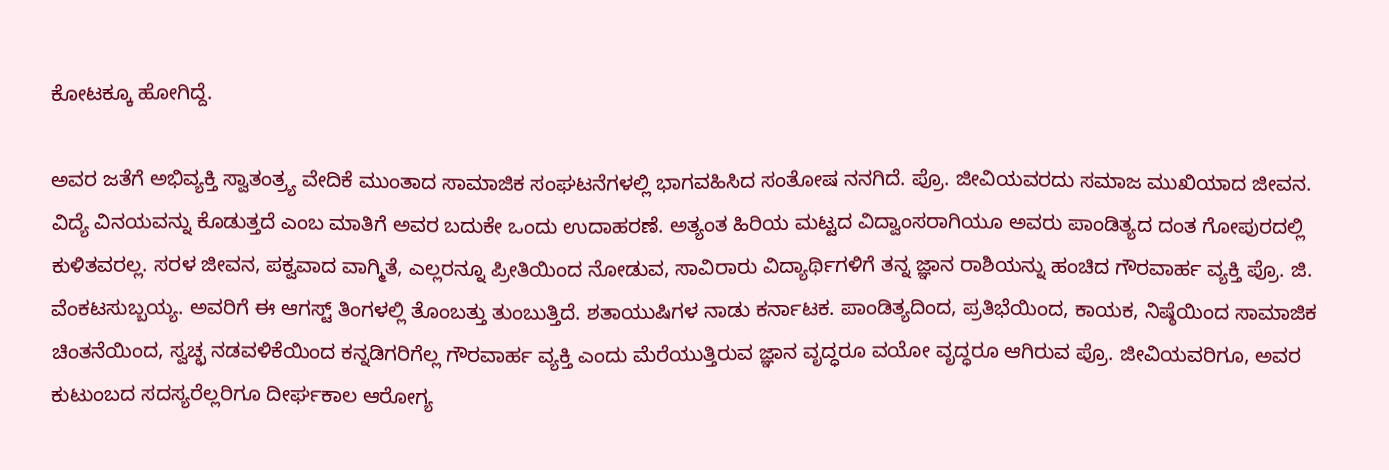ಕೋಟಕ್ಕೂ ಹೋಗಿದ್ದೆ.

ಅವರ ಜತೆಗೆ ಅಭಿವ್ಯಕ್ತಿ ಸ್ವಾತಂತ್ರ್ಯ ವೇದಿಕೆ ಮುಂತಾದ ಸಾಮಾಜಿಕ ಸಂಘಟನೆಗಳಲ್ಲಿ ಭಾಗವಹಿಸಿದ ಸಂತೋಷ ನನಗಿದೆ. ಪ್ರೊ. ಜೀವಿಯವರದು ಸಮಾಜ ಮುಖಿಯಾದ ಜೀವನ. ವಿದ್ಯೆ ವಿನಯವನ್ನು ಕೊಡುತ್ತದೆ ಎಂಬ ಮಾತಿಗೆ ಅವರ ಬದುಕೇ ಒಂದು ಉದಾಹರಣೆ. ಅತ್ಯಂತ ಹಿರಿಯ ಮಟ್ಟದ ವಿದ್ವಾಂಸರಾಗಿಯೂ ಅವರು ಪಾಂಡಿತ್ಯದ ದಂತ ಗೋಪುರದಲ್ಲಿ ಕುಳಿತವರಲ್ಲ. ಸರಳ ಜೀವನ, ಪಕ್ವವಾದ ವಾಗ್ಮಿತೆ, ಎಲ್ಲರನ್ನೂ ಪ್ರೀತಿಯಿಂದ ನೋಡುವ, ಸಾವಿರಾರು ವಿದ್ಯಾರ್ಥಿಗಳಿಗೆ ತನ್ನ ಜ್ಞಾನ ರಾಶಿಯನ್ನು ಹಂಚಿದ ಗೌರವಾರ್ಹ ವ್ಯಕ್ತಿ ಪ್ರೊ. ಜಿ. ವೆಂಕಟಸುಬ್ಬಯ್ಯ. ಅವರಿಗೆ ಈ ಆಗಸ್ಟ್‌ ತಿಂಗಳಲ್ಲಿ ತೊಂಬತ್ತು ತುಂಬುತ್ತಿದೆ. ಶತಾಯುಷಿಗಳ ನಾಡು ಕರ್ನಾಟಕ. ಪಾಂಡಿತ್ಯದಿಂದ, ಪ್ರತಿಭೆಯಿಂದ, ಕಾಯಕ, ನಿಷ್ಠೆಯಿಂದ ಸಾಮಾಜಿಕ ಚಿಂತನೆಯಿಂದ, ಸ್ವಚ್ಛ ನಡವಳಿಕೆಯಿಂದ ಕನ್ನಡಿಗರಿಗೆಲ್ಲ ಗೌರವಾರ್ಹ ವ್ಯಕ್ತಿ ಎಂದು ಮೆರೆಯುತ್ತಿರುವ ಜ್ಞಾನ ವೃದ್ಧರೂ ವಯೋ ವೃದ್ಧರೂ ಆಗಿರುವ ಪ್ರೊ. ಜೀವಿಯವರಿಗೂ, ಅವರ ಕುಟುಂಬದ ಸದಸ್ಯರೆಲ್ಲರಿಗೂ ದೀರ್ಘಕಾಲ ಆರೋಗ್ಯ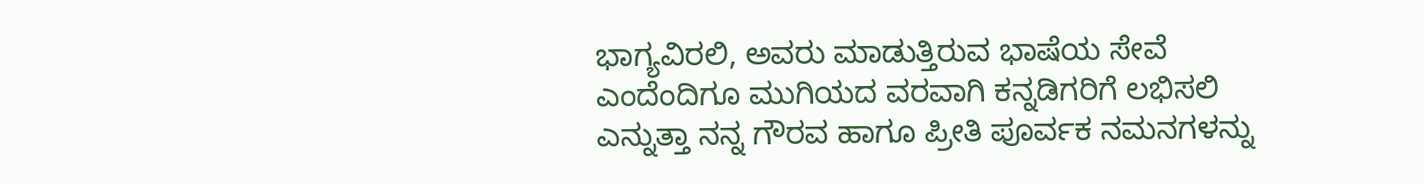ಭಾಗ್ಯವಿರಲಿ, ಅವರು ಮಾಡುತ್ತಿರುವ ಭಾಷೆಯ ಸೇವೆ ಎಂದೆಂದಿಗೂ ಮುಗಿಯದ ವರವಾಗಿ ಕನ್ನಡಿಗರಿಗೆ ಲಭಿಸಲಿ ಎನ್ನುತ್ತಾ ನನ್ನ ಗೌರವ ಹಾಗೂ ಪ್ರೀತಿ ಪೂರ್ವಕ ನಮನಗಳನ್ನು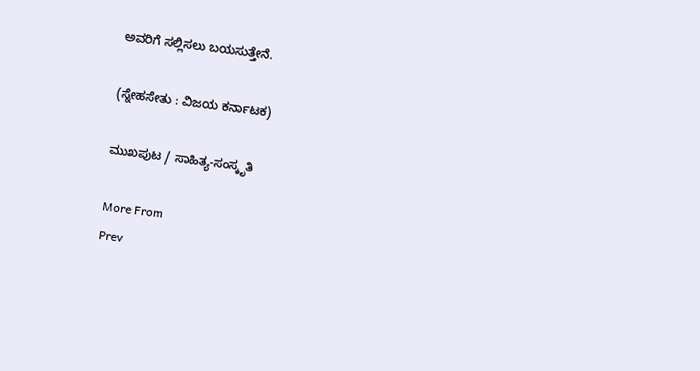ಅವರಿಗೆ ಸಲ್ಲಿಸಲು ಬಯಸುತ್ತೇನೆ.

(ಸ್ನೇಹಸೇತು : ವಿಜಯ ಕರ್ನಾಟಕ)

ಮುಖಪುಟ / ಸಾಹಿತ್ಯ-ಸಂಸ್ಕೃತಿ

More From
Prev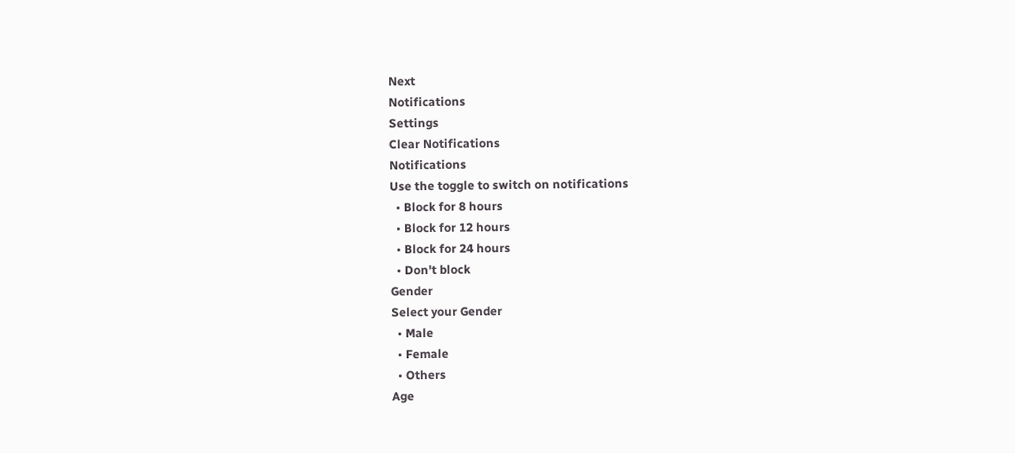Next
Notifications
Settings
Clear Notifications
Notifications
Use the toggle to switch on notifications
  • Block for 8 hours
  • Block for 12 hours
  • Block for 24 hours
  • Don't block
Gender
Select your Gender
  • Male
  • Female
  • Others
Age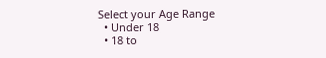Select your Age Range
  • Under 18
  • 18 to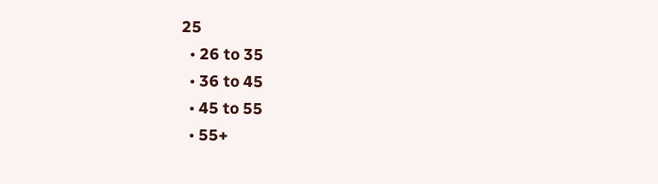25
  • 26 to 35
  • 36 to 45
  • 45 to 55
  • 55+